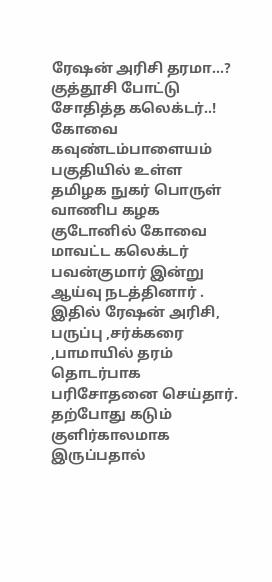ரேஷன் அரிசி தரமா…? குத்தூசி போட்டு சோதித்த கலெக்டர்..!
கோவை கவுண்டம்பாளையம் பகுதியில் உள்ள தமிழக நுகர் பொருள் வாணிப கழக குடோனில் கோவை மாவட்ட கலெக்டர் பவன்குமார் இன்று ஆய்வு நடத்தினார் . இதில் ரேஷன் அரிசி, பருப்பு ,சர்க்கரை ,பாமாயில் தரம் தொடர்பாக பரிசோதனை செய்தார். தற்போது கடும் குளிர்காலமாக இருப்பதால்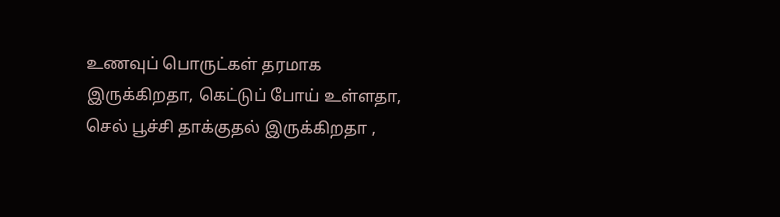உணவுப் பொருட்கள் தரமாக இருக்கிறதா, கெட்டுப் போய் உள்ளதா, செல் பூச்சி தாக்குதல் இருக்கிறதா ,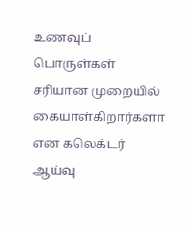உணவுப் பொருள்கள் சரியான முறையில் கையாள்கிறார்களா என கலெக்டர் ஆய்வு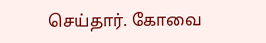செய்தார். கோவை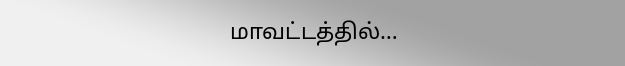மாவட்டத்தில்…